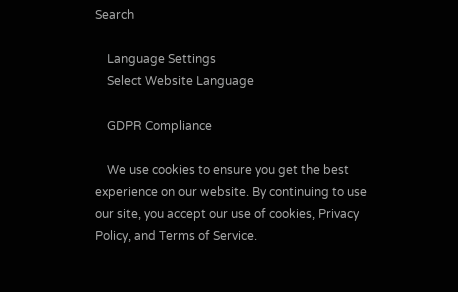Search

    Language Settings
    Select Website Language

    GDPR Compliance

    We use cookies to ensure you get the best experience on our website. By continuing to use our site, you accept our use of cookies, Privacy Policy, and Terms of Service.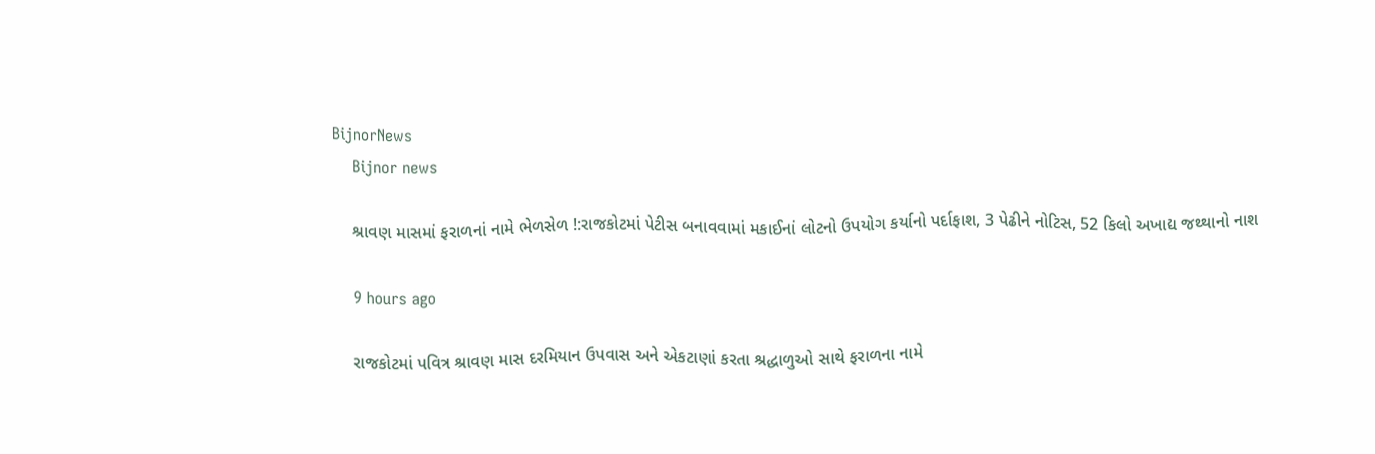BijnorNews
    Bijnor news

    શ્રાવણ માસમાં ફરાળનાં નામે ભેળસેળ !:રાજકોટમાં પેટીસ બનાવવામાં મકાઈનાં લોટનો ઉપયોગ કર્યાનો પર્દાફાશ, 3 પેઢીને નોટિસ, 52 કિલો અખાદ્ય જથ્થાનો નાશ

    9 hours ago

    રાજકોટમાં પવિત્ર શ્રાવણ માસ દરમિયાન ઉપવાસ અને એકટાણાં કરતા શ્રદ્ધાળુઓ સાથે ફરાળના નામે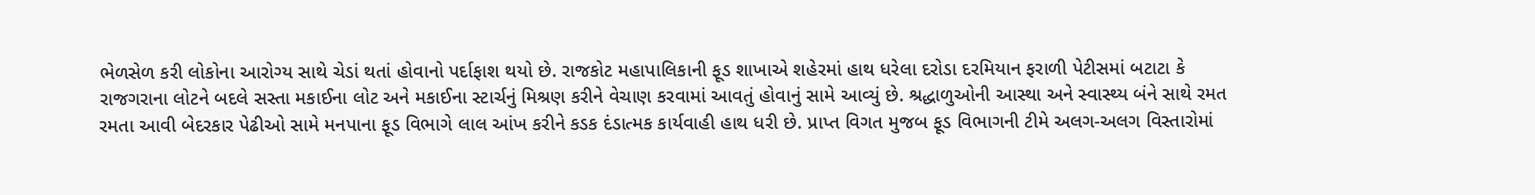ભેળસેળ કરી લોકોના આરોગ્ય સાથે ચેડાં થતાં હોવાનો પર્દાફાશ થયો છે. રાજકોટ મહાપાલિકાની ફૂડ શાખાએ શહેરમાં હાથ ધરેલા દરોડા દરમિયાન ફરાળી પેટીસમાં બટાટા કે રાજગરાના લોટને બદલે સસ્તા મકાઈના લોટ અને મકાઈના સ્ટાર્ચનું મિશ્રણ કરીને વેચાણ કરવામાં આવતું હોવાનું સામે આવ્યું છે. શ્રદ્ધાળુઓની આસ્થા અને સ્વાસ્થ્ય બંને સાથે રમત રમતા આવી બેદરકાર પેઢીઓ સામે મનપાના ફૂડ વિભાગે લાલ આંખ કરીને કડક દંડાત્મક કાર્યવાહી હાથ ધરી છે. પ્રાપ્ત વિગત મુજબ ફૂડ વિભાગની ટીમે અલગ-અલગ વિસ્તારોમાં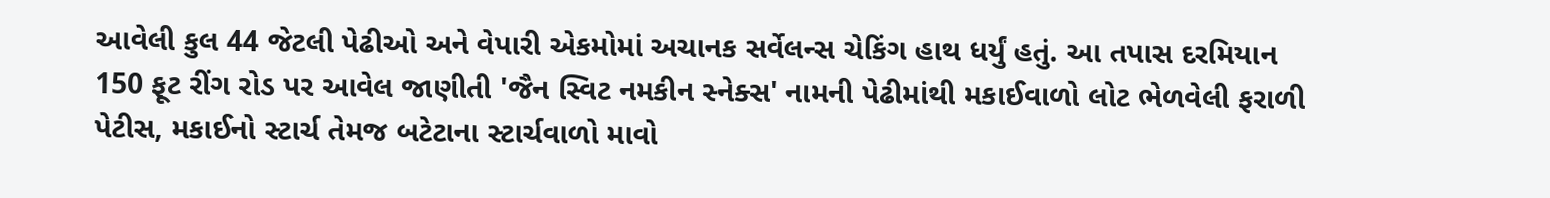આવેલી કુલ 44 જેટલી પેઢીઓ અને વેપારી એકમોમાં અચાનક સર્વેલન્સ ચેકિંગ હાથ ધર્યું હતું. આ તપાસ દરમિયાન 150 ફૂટ રીંગ રોડ પર આવેલ જાણીતી 'જૈન સ્વિટ નમકીન સ્નેક્સ' નામની પેઢીમાંથી મકાઈવાળો લોટ ભેળવેલી ફરાળી પેટીસ, મકાઈનો સ્ટાર્ચ તેમજ બટેટાના સ્ટાર્ચવાળો માવો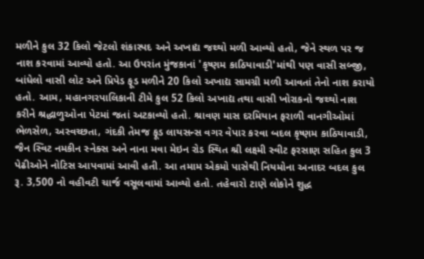મળીને કુલ 32 કિલો જેટલો શંકાસ્પદ અને અખાદ્ય જથ્થો મળી આવ્યો હતો, જેને સ્થળ પર જ નાશ કરવામાં આવ્યો હતો. આ ઉપરાંત મુંજકાનાં 'કૃષ્ણમ કાઠિયાવાડી'માંથી પણ વાસી સબ્જી, બાંધેલો વાસી લોટ અને પ્રિપેડ ફૂડ મળીને 20 કિલો અખાદ્ય સામગ્રી મળી આવતાં તેનો નાશ કરાયો હતો. આમ, મહાનગરપાલિકાની ટીમે કુલ 52 કિલો અખાદ્ય તથા વાસી ખોરાકનો જથ્થો નાશ કરીને શ્રદ્ધાળુઓના પેટમાં જતાં અટકાવ્યો હતો. શ્રાવણ માસ દરમિયાન ફરાળી વાનગીઓમાં ભેળસેળ, અસ્વચ્છતા, ગંદકી તેમજ ફૂડ લાયસન્સ વગર વેપાર કરવા બદલ કૃષ્ણમ કાઠિયાવાડી, જૈન સ્વિટ નમકીન સ્નેક્સ અને નાના મવા મેઇન રોડ સ્થિત શ્રી લક્ષ્મી સ્વીટ ફરસાણ સહિત કુલ 3 પેઢીઓને નોટિસ આપવામાં આવી હતી. આ તમામ એકમો પાસેથી નિયમોના અનાદર બદલ કુલ રૂ. 3,500 નો વહીવટી ચાર્જ વસૂલવામાં આવ્યો હતો. તહેવારો ટાણે લોકોને શુદ્ધ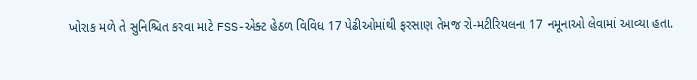ખોરાક મળે તે સુનિશ્ચિત કરવા માટે FSS-એક્ટ હેઠળ વિવિધ 17 પેઢીઓમાંથી ફરસાણ તેમજ રો-મટીરિયલના 17 નમૂનાઓ લેવામાં આવ્યા હતા.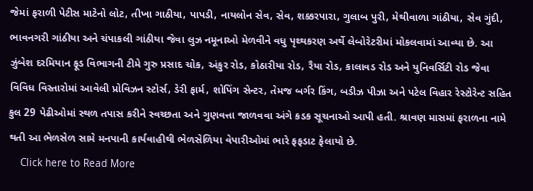જેમાં ફરાળી પેટીસ માટેનો લોટ, તીખા ગાઠીયા, પાપડી, નાયલોન સેવ, સેવ, શક્કરપારા, ગુલાબ પુરી, મેથીવાળા ગાંઠીયા, સેવ ગુંદી, ભાવનગરી ગાંઠીયા અને ચંપાકલી ગાંઠીયા જેવા લુઝ નમૂનાઓ મેળવીને વધુ પૃથ્થકરણ અર્થે લેબોરેટરીમાં મોકલવામાં આવ્યા છે. આ ઝુંબેશ દરમિયાન ફૂડ વિભાગની ટીમે ગુરુ પ્રસાદ ચોક, અંકુર રોડ, કોઠારીયા રોડ, રૈયા રોડ, કાલાવડ રોડ અને યુનિવર્સિટી રોડ જેવા વિવિધ વિસ્તારોમાં આવેલી પ્રોવિઝન સ્ટોર્સ, ડેરી ફાર્મ, શોપિંગ સેન્ટર, તેમજ બર્ગર કિંગ, બડીઝ પીઝા અને પટેલ વિહાર રેસ્ટોરેન્ટ સહિત કુલ 29 પેઢીઓમાં સ્થળ તપાસ કરીને સ્વચ્છતા અને ગુણવત્તા જાળવવા અંગે કડક સૂચનાઓ આપી હતી. શ્રાવણ માસમાં ફરાળના નામે થતી આ ભેળસેળ સામે મનપાની કાર્યવાહીથી ભેળસેળિયા વેપારીઓમાં ભારે ફફડાટ ફેલાયો છે.
    Click here to Read More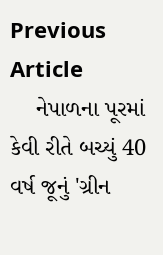Previous Article
    નેપાળના પૂરમાં કેવી રીતે બચ્યું 40 વર્ષ જૂનું 'ગ્રીન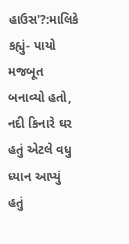હાઉસ'?:માલિકે કહ્યું- પાયો મજબૂત બનાવ્યો હતો, નદી કિનારે ઘર હતું એટલે વધુ ધ્યાન આપ્યું હતું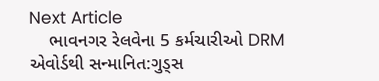Next Article
    ભાવનગર રેલવેના 5 કર્મચારીઓ DRM એવોર્ડથી સન્માનિત:ગુડ્સ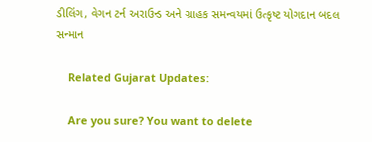ડીલિંગ, વેગન ટર્ન અરાઉન્ડ અને ગ્રાહક સમન્વયમાં ઉત્કૃષ્ટ યોગદાન બદલ સન્માન

    Related Gujarat Updates:

    Are you sure? You want to delete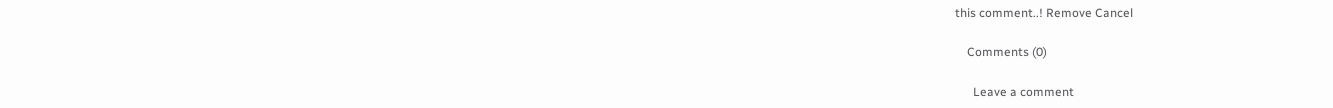this comment..! Remove Cancel

    Comments (0)

      Leave a comment